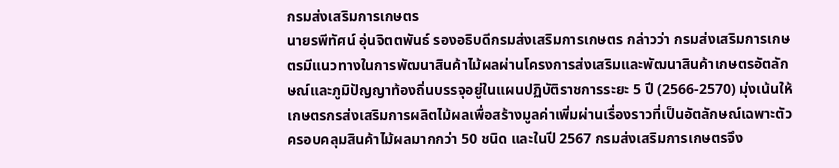กรมส่งเสริมการเกษตร
นายรพีทัศน์ อุ่นจิตตพันธ์ รองอธิบดีกรมส่งเสริมการเกษตร กล่าวว่า กรมส่งเสริมการเกษตรมีแนวทางในการพัฒนาสินค้าไม้ผลผ่านโครงการส่งเสริมและพัฒนาสินค้าเกษตรอัตลักษณ์และภูมิปัญญาท้องถิ่นบรรจุอยู่ในแผนปฏิบัติราชการระยะ 5 ปี (2566-2570) มุ่งเน้นให้เกษตรกรส่งเสริมการผลิตไม้ผลเพื่อสร้างมูลค่าเพิ่มผ่านเรื่องราวที่เป็นอัตลักษณ์เฉพาะตัว ครอบคลุมสินค้าไม้ผลมากกว่า 50 ชนิด และในปี 2567 กรมส่งเสริมการเกษตรจึง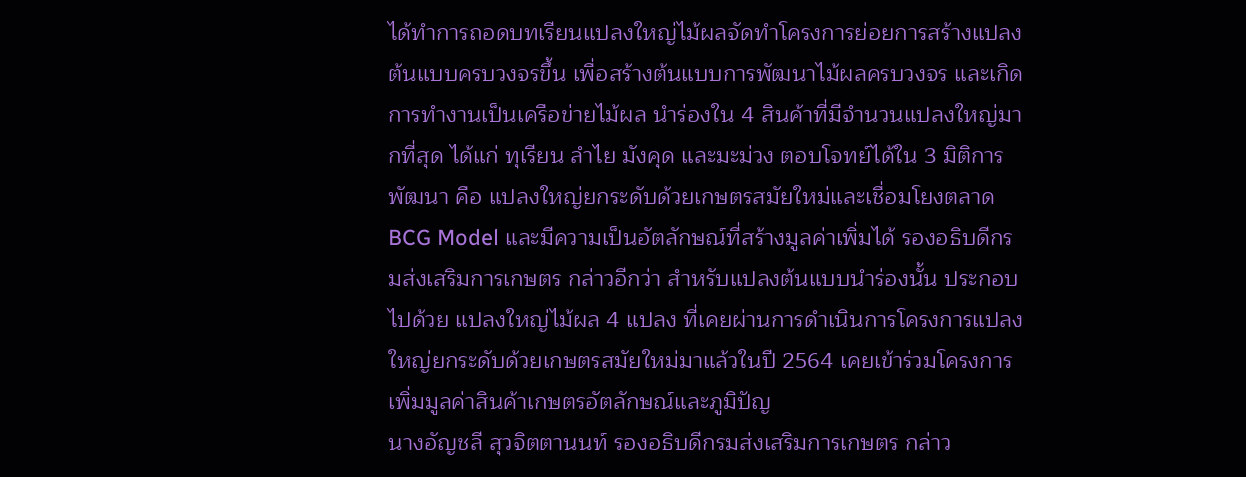ได้ทำการถอดบทเรียนแปลงใหญ่ไม้ผลจัดทำโครงการย่อยการสร้างแปลงต้นแบบครบวงจรขึ้น เพื่อสร้างต้นแบบการพัฒนาไม้ผลครบวงจร และเกิดการทำงานเป็นเครือข่ายไม้ผล นำร่องใน 4 สินค้าที่มีจำนวนแปลงใหญ่มากที่สุด ได้แก่ ทุเรียน ลำไย มังคุด และมะม่วง ตอบโจทย์ได้ใน 3 มิติการพัฒนา คือ แปลงใหญ่ยกระดับด้วยเกษตรสมัยใหม่และเชื่อมโยงตลาด BCG Model และมีความเป็นอัตลักษณ์ที่สร้างมูลค่าเพิ่มได้ รองอธิบดีกรมส่งเสริมการเกษตร กล่าวอีกว่า สำหรับแปลงต้นแบบนำร่องนั้น ประกอบไปด้วย แปลงใหญ่ไม้ผล 4 แปลง ที่เคยผ่านการดำเนินการโครงการแปลงใหญ่ยกระดับด้วยเกษตรสมัยใหม่มาแล้วในปี 2564 เคยเข้าร่วมโครงการเพิ่มมูลค่าสินค้าเกษตรอัตลักษณ์และภูมิปัญ
นางอัญชลี สุวจิตตานนท์ รองอธิบดีกรมส่งเสริมการเกษตร กล่าว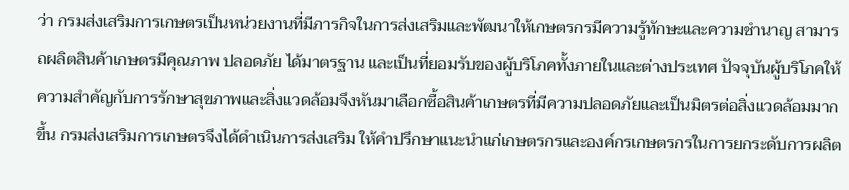ว่า กรมส่งเสริมการเกษตรเป็นหน่วยงานที่มีภารกิจในการส่งเสริมและพัฒนาให้เกษตรกรมีความรู้ทักษะและความชำนาญ สามารถผลิตสินค้าเกษตรมีคุณภาพ ปลอดภัย ได้มาตรฐาน และเป็นที่ยอมรับของผู้บริโภคทั้งภายในและต่างประเทศ ปัจจุบันผู้บริโภคให้ความสำคัญกับการรักษาสุขภาพและสิ่งแวดล้อมจึงหันมาเลือกซื้อสินค้าเกษตรที่มีความปลอดภัยและเป็นมิตรต่อสิ่งแวดล้อมมากขึ้น กรมส่งเสริมการเกษตรจึงได้ดำเนินการส่งเสริม ให้คำปรึกษาแนะนำแก่เกษตรกรและองค์กรเกษตรกรในการยกระดับการผลิต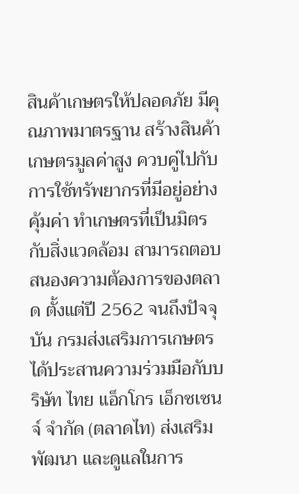สินค้าเกษตรให้ปลอดภัย มีคุณภาพมาตรฐาน สร้างสินค้าเกษตรมูลค่าสูง ควบคู่ไปกับการใช้ทรัพยากรที่มีอยู่อย่างคุ้มค่า ทำเกษตรที่เป็นมิตรกับสิ่งแวดล้อม สามารถตอบสนองความต้องการของตลาด ตั้งแต่ปี 2562 จนถึงปัจจุบัน กรมส่งเสริมการเกษตรได้ประสานความร่วมมือกับบริษัท ไทย แอ็กโกร เอ็กซเซนจ์ จำกัด (ตลาดไท) ส่งเสริม พัฒนา และดูแลในการ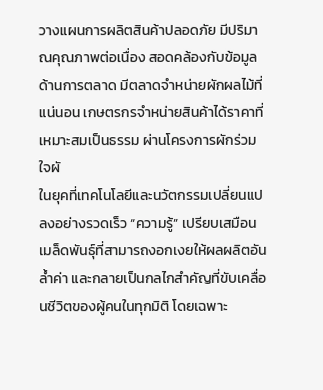วางแผนการผลิตสินค้าปลอดภัย มีปริมาณคุณภาพต่อเนื่อง สอดคล้องกับข้อมูลด้านการตลาด มีตลาดจำหน่ายผักผลไม้ที่แน่นอน เกษตรกรจำหน่ายสินค้าได้ราคาที่เหมาะสมเป็นธรรม ผ่านโครงการผักร่วมใจผั
ในยุคที่เทคโนโลยีและนวัตกรรมเปลี่ยนแปลงอย่างรวดเร็ว “ความรู้” เปรียบเสมือนเมล็ดพันธุ์ที่สามารถงอกเงยให้ผลผลิตอันล้ำค่า และกลายเป็นกลไกสำคัญที่ขับเคลื่อนชีวิตของผู้คนในทุกมิติ โดยเฉพาะ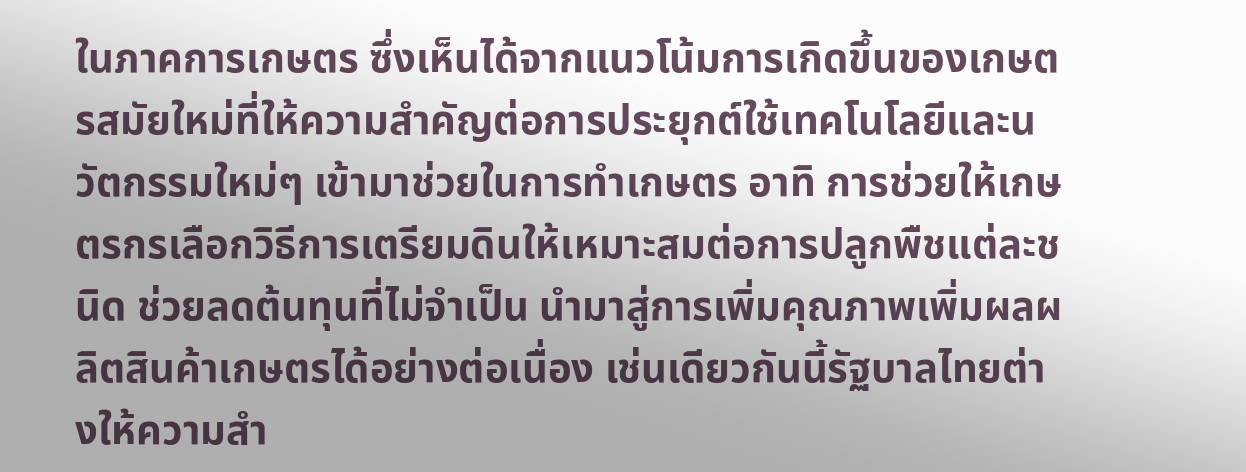ในภาคการเกษตร ซึ่งเห็นได้จากแนวโน้มการเกิดขึ้นของเกษตรสมัยใหม่ที่ให้ความสำคัญต่อการประยุกต์ใช้เทคโนโลยีและนวัตกรรมใหม่ๆ เข้ามาช่วยในการทำเกษตร อาทิ การช่วยให้เกษตรกรเลือกวิธีการเตรียมดินให้เหมาะสมต่อการปลูกพืชแต่ละชนิด ช่วยลดต้นทุนที่ไม่จำเป็น นำมาสู่การเพิ่มคุณภาพเพิ่มผลผลิตสินค้าเกษตรได้อย่างต่อเนื่อง เช่นเดียวกันนี้รัฐบาลไทยต่างให้ความสำ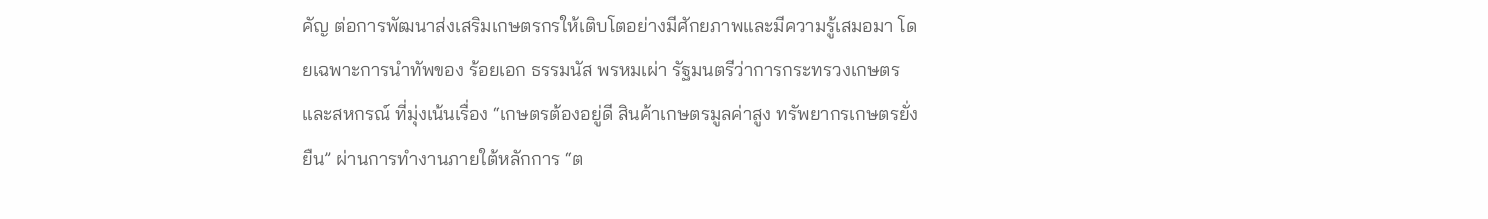คัญ ต่อการพัฒนาส่งเสริมเกษตรกรให้เติบโตอย่างมีศักยภาพและมีความรู้เสมอมา โดยเฉพาะการนำทัพของ ร้อยเอก ธรรมนัส พรหมเผ่า รัฐมนตรีว่าการกระทรวงเกษตรและสหกรณ์ ที่มุ่งเน้นเรื่อง “เกษตรต้องอยู่ดี สินค้าเกษตรมูลค่าสูง ทรัพยากรเกษตรยั่งยืน” ผ่านการทำงานภายใต้หลักการ “ต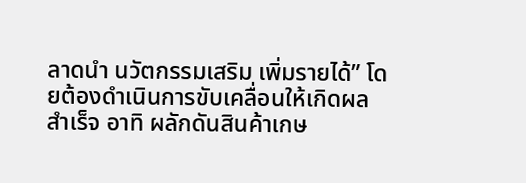ลาดนำ นวัตกรรมเสริม เพิ่มรายได้” โดยต้องดำเนินการขับเคลื่อนให้เกิดผลสำเร็จ อาทิ ผลักดันสินค้าเกษ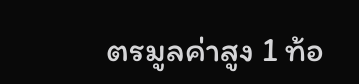ตรมูลค่าสูง 1 ท้อ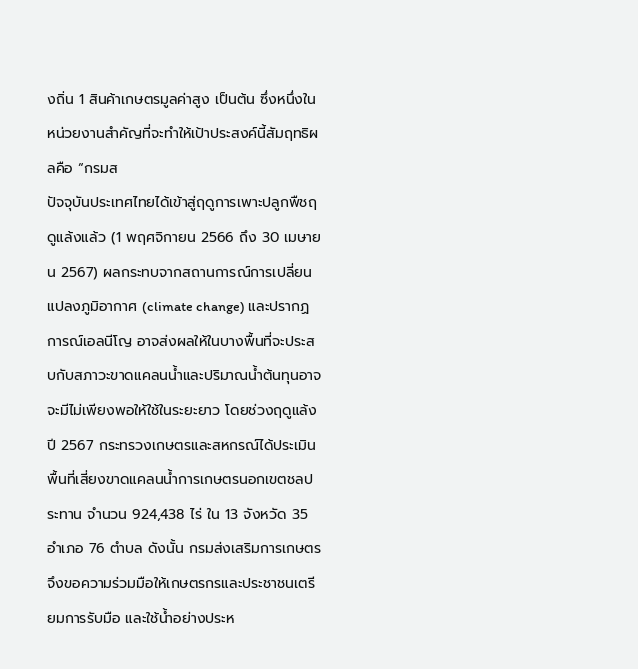งถิ่น 1 สินค้าเกษตรมูลค่าสูง เป็นต้น ซึ่งหนึ่งในหน่วยงานสำคัญที่จะทำให้เป้าประสงค์นี้สัมฤทธิผลคือ “กรมส
ปัจจุบันประเทศไทยได้เข้าสู่ฤดูการเพาะปลูกพืชฤดูแล้งแล้ว (1 พฤศจิกายน 2566 ถึง 30 เมษายน 2567) ผลกระทบจากสถานการณ์การเปลี่ยนแปลงภูมิอากาศ (climate change) และปรากฏการณ์เอลนีโญ อาจส่งผลให้ในบางพื้นที่จะประสบกับสภาวะขาดแคลนน้ำและปริมาณน้ำต้นทุนอาจจะมีไม่เพียงพอให้ใช้ในระยะยาว โดยช่วงฤดูแล้งปี 2567 กระทรวงเกษตรและสหกรณ์ได้ประเมินพื้นที่เสี่ยงขาดแคลนน้ำการเกษตรนอกเขตชลประทาน จำนวน 924,438 ไร่ ใน 13 จังหวัด 35 อำเภอ 76 ตำบล ดังนั้น กรมส่งเสริมการเกษตรจึงขอความร่วมมือให้เกษตรกรและประชาชนเตรียมการรับมือ และใช้น้ำอย่างประห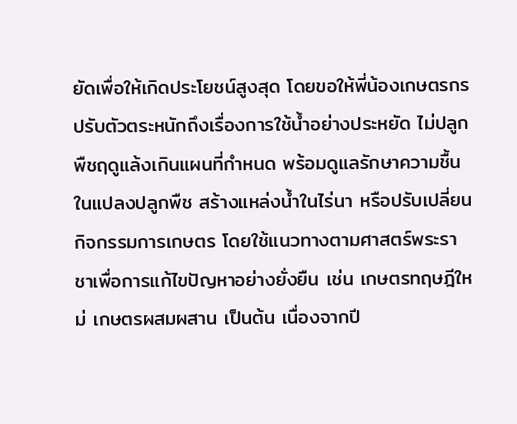ยัดเพื่อให้เกิดประโยชน์สูงสุด โดยขอให้พี่น้องเกษตรกรปรับตัวตระหนักถึงเรื่องการใช้น้ำอย่างประหยัด ไม่ปลูกพืชฤดูแล้งเกินแผนที่กำหนด พร้อมดูแลรักษาความชื้นในแปลงปลูกพืช สร้างแหล่งน้ำในไร่นา หรือปรับเปลี่ยนกิจกรรมการเกษตร โดยใช้แนวทางตามศาสตร์พระราชาเพื่อการแก้ไขปัญหาอย่างยั่งยืน เช่น เกษตรทฤษฎีใหม่ เกษตรผสมผสาน เป็นต้น เนื่องจากปี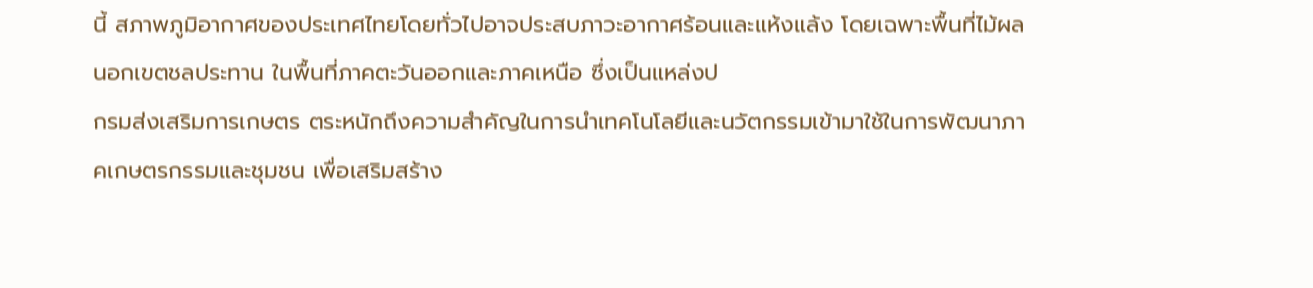นี้ สภาพภูมิอากาศของประเทศไทยโดยทั่วไปอาจประสบภาวะอากาศร้อนและแห้งแล้ง โดยเฉพาะพื้นที่ไม้ผลนอกเขตชลประทาน ในพื้นที่ภาคตะวันออกและภาคเหนือ ซึ่งเป็นแหล่งป
กรมส่งเสริมการเกษตร ตระหนักถึงความสำคัญในการนำเทคโนโลยีและนวัตกรรมเข้ามาใช้ในการพัฒนาภาคเกษตรกรรมและชุมชน เพื่อเสริมสร้าง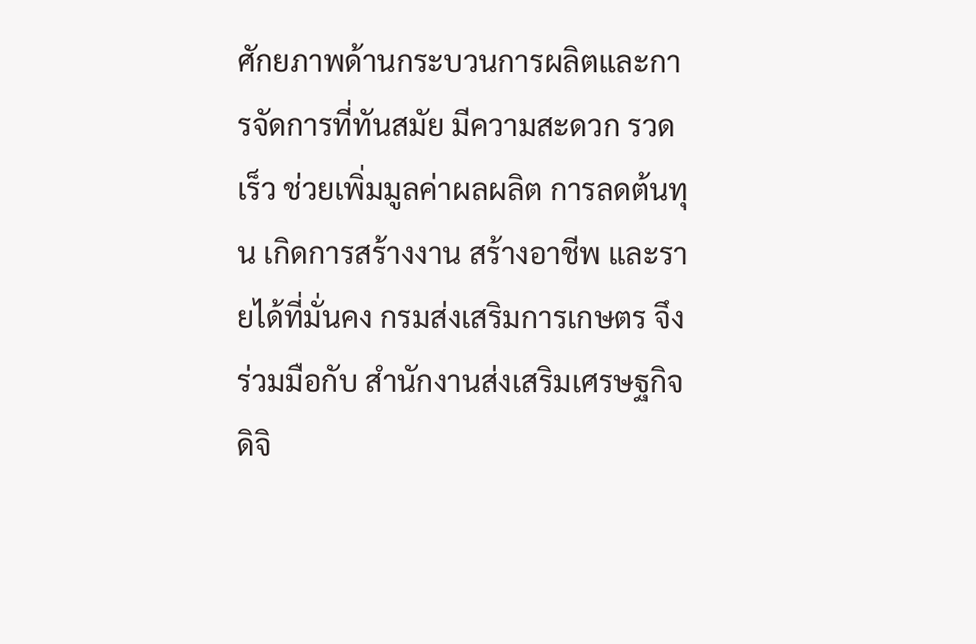ศักยภาพด้านกระบวนการผลิตและการจัดการที่ทันสมัย มีความสะดวก รวดเร็ว ช่วยเพิ่มมูลค่าผลผลิต การลดต้นทุน เกิดการสร้างงาน สร้างอาชีพ และรายได้ที่มั่นคง กรมส่งเสริมการเกษตร จึงร่วมมือกับ สำนักงานส่งเสริมเศรษฐกิจดิจิ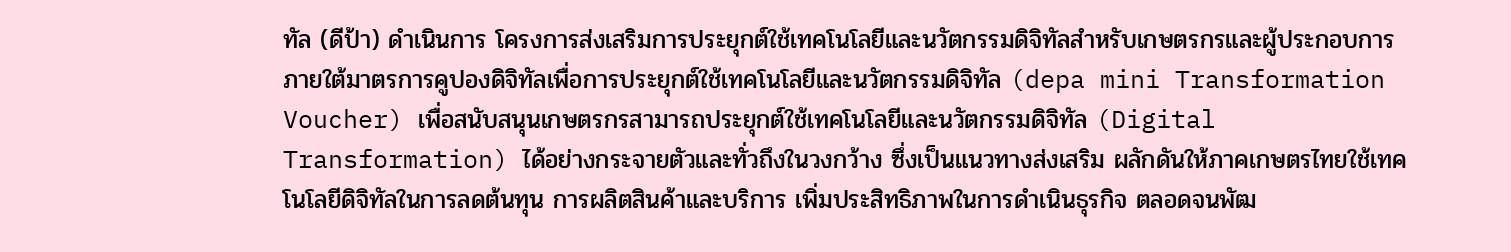ทัล (ดีป้า) ดำเนินการ โครงการส่งเสริมการประยุกต์ใช้เทคโนโลยีและนวัตกรรมดิจิทัลสำหรับเกษตรกรและผู้ประกอบการ ภายใต้มาตรการคูปองดิจิทัลเพื่อการประยุกต์ใช้เทคโนโลยีและนวัตกรรมดิจิทัล (depa mini Transformation Voucher) เพื่อสนับสนุนเกษตรกรสามารถประยุกต์ใช้เทคโนโลยีและนวัตกรรมดิจิทัล (Digital Transformation) ได้อย่างกระจายตัวและทั่วถึงในวงกว้าง ซึ่งเป็นแนวทางส่งเสริม ผลักดันให้ภาคเกษตรไทยใช้เทคโนโลยีดิจิทัลในการลดต้นทุน การผลิตสินค้าและบริการ เพิ่มประสิทธิภาพในการดำเนินธุรกิจ ตลอดจนพัฒ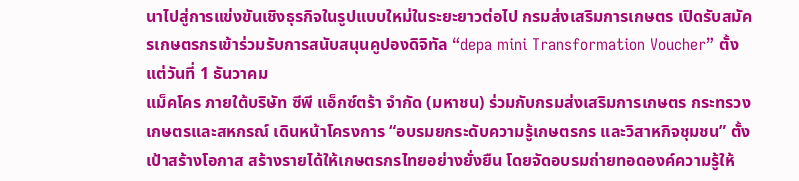นาไปสู่การแข่งขันเชิงธุรกิจในรูปแบบใหม่ในระยะยาวต่อไป กรมส่งเสริมการเกษตร เปิดรับสมัครเกษตรกรเข้าร่วมรับการสนับสนุนคูปองดิจิทัล “depa mini Transformation Voucher” ตั้งแต่วันที่ 1 ธันวาคม
แม็คโคร ภายใต้บริษัท ซีพี แอ็กซ์ตร้า จำกัด (มหาชน) ร่วมกับกรมส่งเสริมการเกษตร กระทรวงเกษตรและสหกรณ์ เดินหน้าโครงการ “อบรมยกระดับความรู้เกษตรกร และวิสาหกิจชุมชน” ตั้งเป้าสร้างโอกาส สร้างรายได้ให้เกษตรกรไทยอย่างยั่งยืน โดยจัดอบรมถ่ายทอดองค์ความรู้ให้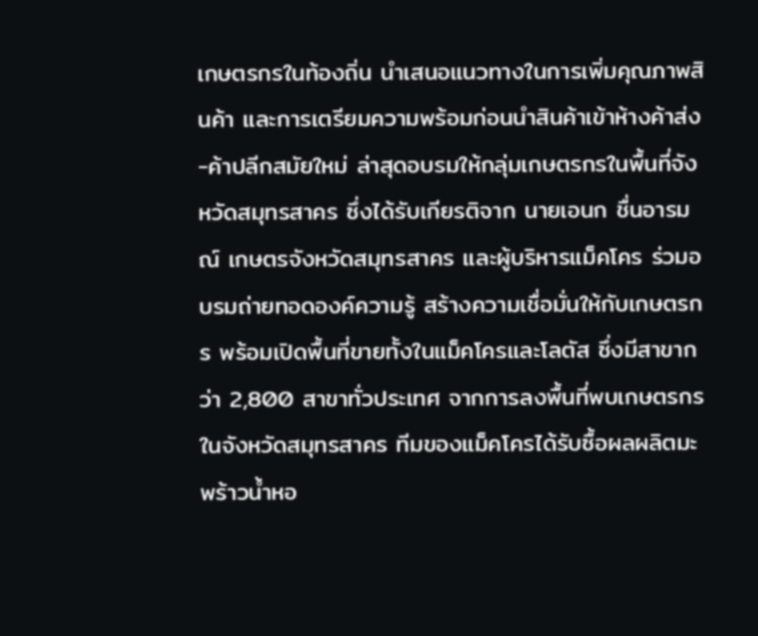เกษตรกรในท้องถิ่น นำเสนอแนวทางในการเพิ่มคุณภาพสินค้า และการเตรียมความพร้อมก่อนนำสินค้าเข้าห้างค้าส่ง-ค้าปลีกสมัยใหม่ ล่าสุดอบรมให้กลุ่มเกษตรกรในพื้นที่จังหวัดสมุทรสาคร ซึ่งได้รับเกียรติจาก นายเอนก ชื่นอารมณ์ เกษตรจังหวัดสมุทรสาคร และผู้บริหารแม็คโคร ร่วมอบรมถ่ายทอดองค์ความรู้ สร้างความเชื่อมั่นให้กับเกษตรกร พร้อมเปิดพื้นที่ขายทั้งในแม็คโครและโลตัส ซึ่งมีสาขากว่า 2,800 สาขาทั่วประเทศ จากการลงพื้นที่พบเกษตรกรในจังหวัดสมุทรสาคร ทีมของแม็คโครได้รับซื้อผลผลิตมะพร้าวน้ำหอ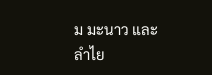ม มะนาว และลำไย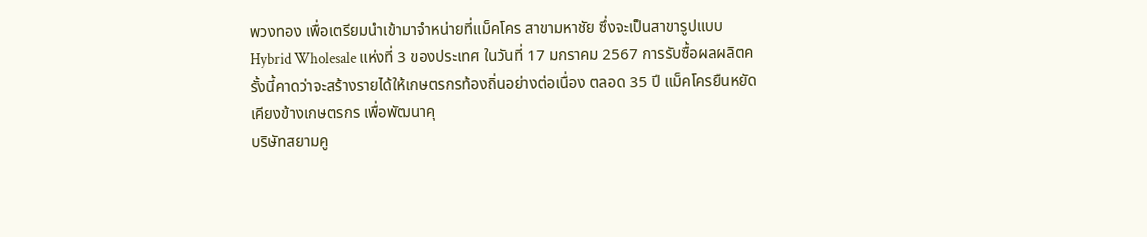พวงทอง เพื่อเตรียมนำเข้ามาจำหน่ายที่แม็คโคร สาขามหาชัย ซึ่งจะเป็นสาขารูปแบบ Hybrid Wholesale แห่งที่ 3 ของประเทศ ในวันที่ 17 มกราคม 2567 การรับซื้อผลผลิตครั้งนี้คาดว่าจะสร้างรายได้ให้เกษตรกรท้องถิ่นอย่างต่อเนื่อง ตลอด 35 ปี แม็คโครยืนหยัดเคียงข้างเกษตรกร เพื่อพัฒนาคุ
บริษัทสยามคู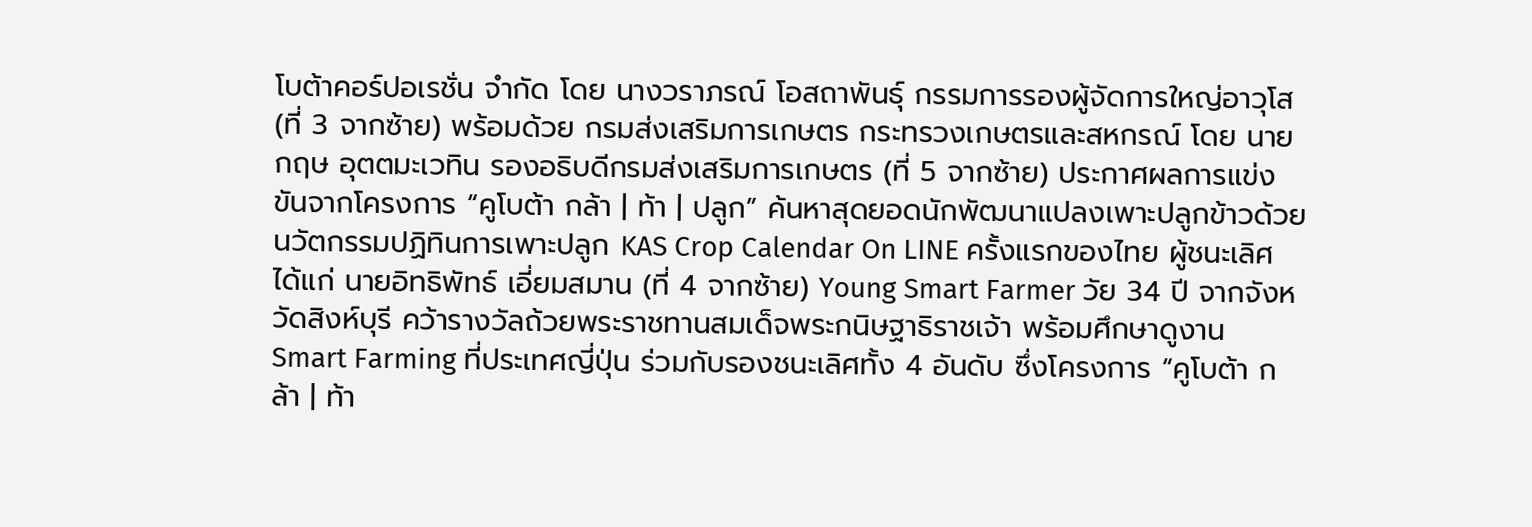โบต้าคอร์ปอเรชั่น จำกัด โดย นางวราภรณ์ โอสถาพันธุ์ กรรมการรองผู้จัดการใหญ่อาวุโส (ที่ 3 จากซ้าย) พร้อมด้วย กรมส่งเสริมการเกษตร กระทรวงเกษตรและสหกรณ์ โดย นายกฤษ อุตตมะเวทิน รองอธิบดีกรมส่งเสริมการเกษตร (ที่ 5 จากซ้าย) ประกาศผลการแข่งขันจากโครงการ “คูโบต้า กล้า | ท้า | ปลูก” ค้นหาสุดยอดนักพัฒนาแปลงเพาะปลูกข้าวด้วยนวัตกรรมปฏิทินการเพาะปลูก KAS Crop Calendar On LINE ครั้งแรกของไทย ผู้ชนะเลิศได้แก่ นายอิทธิพัทธ์ เอี่ยมสมาน (ที่ 4 จากซ้าย) Young Smart Farmer วัย 34 ปี จากจังหวัดสิงห์บุรี คว้ารางวัลถ้วยพระราชทานสมเด็จพระกนิษฐาธิราชเจ้า พร้อมศึกษาดูงาน Smart Farming ที่ประเทศญี่ปุ่น ร่วมกับรองชนะเลิศทั้ง 4 อันดับ ซึ่งโครงการ “คูโบต้า กล้า | ท้า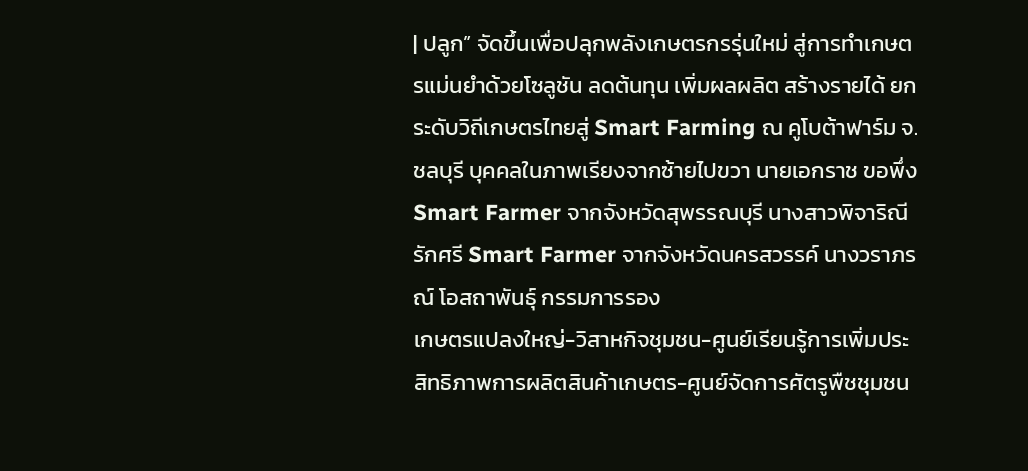| ปลูก” จัดขึ้นเพื่อปลุกพลังเกษตรกรรุ่นใหม่ สู่การทำเกษตรแม่นยำด้วยโซลูชัน ลดต้นทุน เพิ่มผลผลิต สร้างรายได้ ยกระดับวิถีเกษตรไทยสู่ Smart Farming ณ คูโบต้าฟาร์ม จ.ชลบุรี บุคคลในภาพเรียงจากซ้ายไปขวา นายเอกราช ขอพึ่ง Smart Farmer จากจังหวัดสุพรรณบุรี นางสาวพิจาริณี รักศรี Smart Farmer จากจังหวัดนครสวรรค์ นางวราภรณ์ โอสถาพันธุ์ กรรมการรอง
เกษตรแปลงใหญ่-วิสาหกิจชุมชน-ศูนย์เรียนรู้การเพิ่มประสิทธิภาพการผลิตสินค้าเกษตร-ศูนย์จัดการศัตรูพืชชุมชน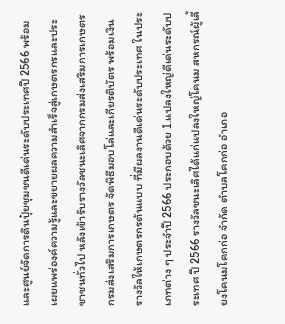และศูนย์จัดการดินปุ๋ยชุมชนดีเด่นระดับประเทศปี 2566 พร้อมเผยแพร่องค์ความรู้และขยายผลความสำเร็จสู่เกษตรกรและประชาชนทั่วไป หลังเข้ารับรางวัลชนะเลิศจากกรมส่งเสริมการเกษตร กรมส่งเสริมการเกษตร จัดพิธีมอบโล่และเกียรติบัตร พร้อมเงินรางวัลให้เกษตรกรต้นแบบ ที่มีผลงานดีเด่นระดับประเทศ ในประเภทต่าง ๆ ประจำปี 2566 ประกอบด้วย 1.แปลงใหญ่ดีเด่นระดับประเทศ ปี 2566 รางวัลชนะเลิศได้แก่แปลงใหญ่โคนม สหกรณ์ผู้เลี้ยงโคนมโคกก่อ จำกัด ตำบลโคกก่อ อำเภอ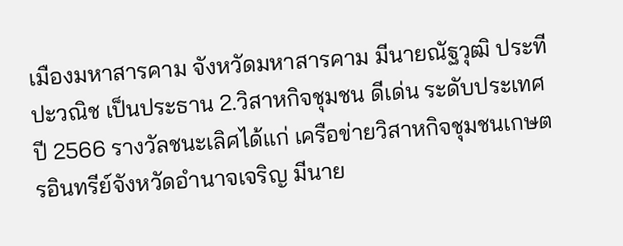เมืองมหาสารคาม จังหวัดมหาสารคาม มีนายณัฐวุฒิ ประทีปะวณิช เป็นประธาน 2.วิสาหกิจชุมชน ดีเด่น ระดับประเทศ ปี 2566 รางวัลชนะเลิศได้แก่ เครือข่ายวิสาหกิจชุมชนเกษตรอินทรีย์จังหวัดอำนาจเจริญ มีนาย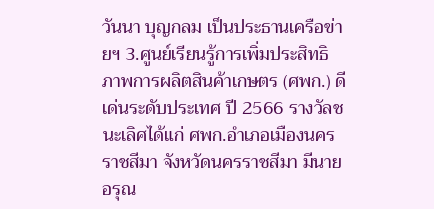วันนา บุญกลม เป็นประธานเครือข่ายฯ 3.ศูนย์เรียนรู้การเพิ่มประสิทธิภาพการผลิตสินค้าเกษตร (ศพก.) ดีเด่นระดับประเทศ ปี 2566 รางวัลชนะเลิศได้แก่ ศพก.อำเภอเมืองนครราชสีมา จังหวัดนครราชสีมา มีนายอรุณ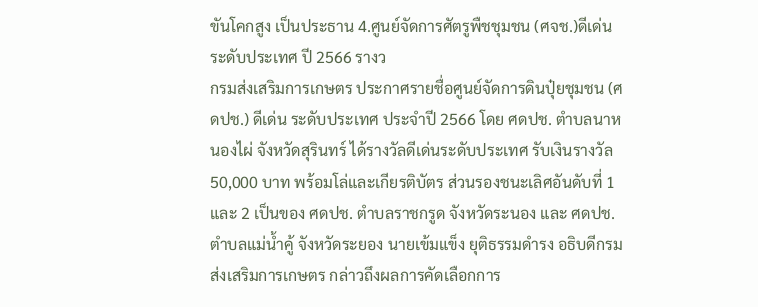ขันโคกสูง เป็นประธาน 4.ศูนย์จัดการศัตรูพืชชุมชน (ศจช.)ดีเด่นระดับประเทศ ปี 2566 รางว
กรมส่งเสริมการเกษตร ประกาศรายชื่อศูนย์จัดการดินปุ๋ยชุมชน (ศดปช.) ดีเด่น ระดับประเทศ ประจำปี 2566 โดย ศดปช. ตำบลนาหนองไผ่ จังหวัดสุรินทร์ ได้รางวัลดีเด่นระดับประเทศ รับเงินรางวัล 50,000 บาท พร้อมโล่และเกียรติบัตร ส่วนรองชนะเลิศอันดับที่ 1 และ 2 เป็นของ ศดปช. ตำบลราชกรูด จังหวัดระนอง และ ศดปช. ตำบลแม่น้ำคู้ จังหวัดระยอง นายเข้มแข็ง ยุติธรรมดำรง อธิบดีกรมส่งเสริมการเกษตร กล่าวถึงผลการคัดเลือกการ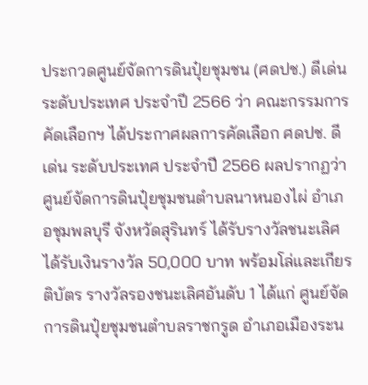ประกวดศูนย์จัดการดินปุ๋ยชุมชน (ศดปช.) ดีเด่น ระดับประเทศ ประจำปี 2566 ว่า คณะกรรมการคัดเลือกฯ ได้ประกาศผลการคัดเลือก ศดปช. ดีเด่น ระดับประเทศ ประจำปี 2566 ผลปรากฏว่า ศูนย์จัดการดินปุ๋ยชุมชนตำบลนาหนองไผ่ อำเภอชุมพลบุรี จังหวัดสุรินทร์ ได้รับรางวัลชนะเลิศ ได้รับเงินรางวัล 50,000 บาท พร้อมโล่และเกียรติบัตร รางวัลรองชนะเลิศอันดับ 1 ได้แก่ ศูนย์จัดการดินปุ๋ยชุมชนตำบลราชกรูด อำเภอเมืองระน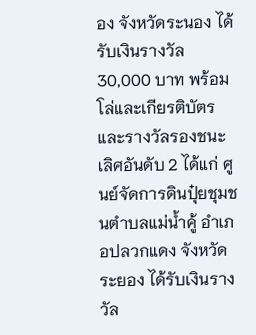อง จังหวัดระนอง ได้รับเงินรางวัล 30,000 บาท พร้อมโล่และเกียรติบัตร และรางวัลรองชนะเลิศอันดับ 2 ได้แก่ ศูนย์จัดการดินปุ๋ยชุมชนตำบลแม่น้ำคู้ อำเภอปลวกแดง จังหวัดระยอง ได้รับเงินรางวัล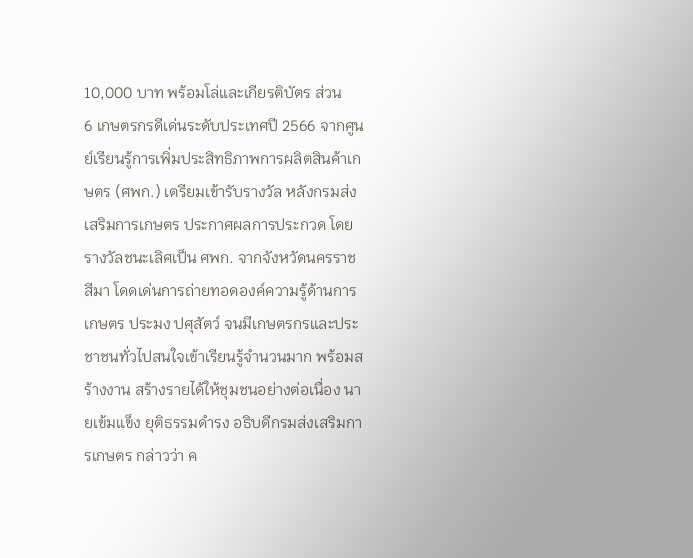10,000 บาท พร้อมโล่และเกียรติบัตร ส่วน
6 เกษตรกรดีเด่นระดับประเทศปี 2566 จากศูนย์เรียนรู้การเพิ่มประสิทธิภาพการผลิตสินค้าเกษตร (ศพก.) เตรียมเข้ารับรางวัล หลังกรมส่งเสริมการเกษตร ประกาศผลการประกวด โดยรางวัลชนะเลิศเป็น ศพก. จากจังหวัดนครราชสีมา โดดเด่นการถ่ายทอดองค์ความรู้ด้านการเกษตร ประมง ปศุสัตว์ จนมีเกษตรกรและประชาชนทั่วไปสนใจเข้าเรียนรู้จำนวนมาก พร้อมสร้างงาน สร้างรายได้ให้ชุมชนอย่างต่อเนื่อง นายเข้มแข็ง ยุติธรรมดำรง อธิบดีกรมส่งเสริมการเกษตร กล่าวว่า ค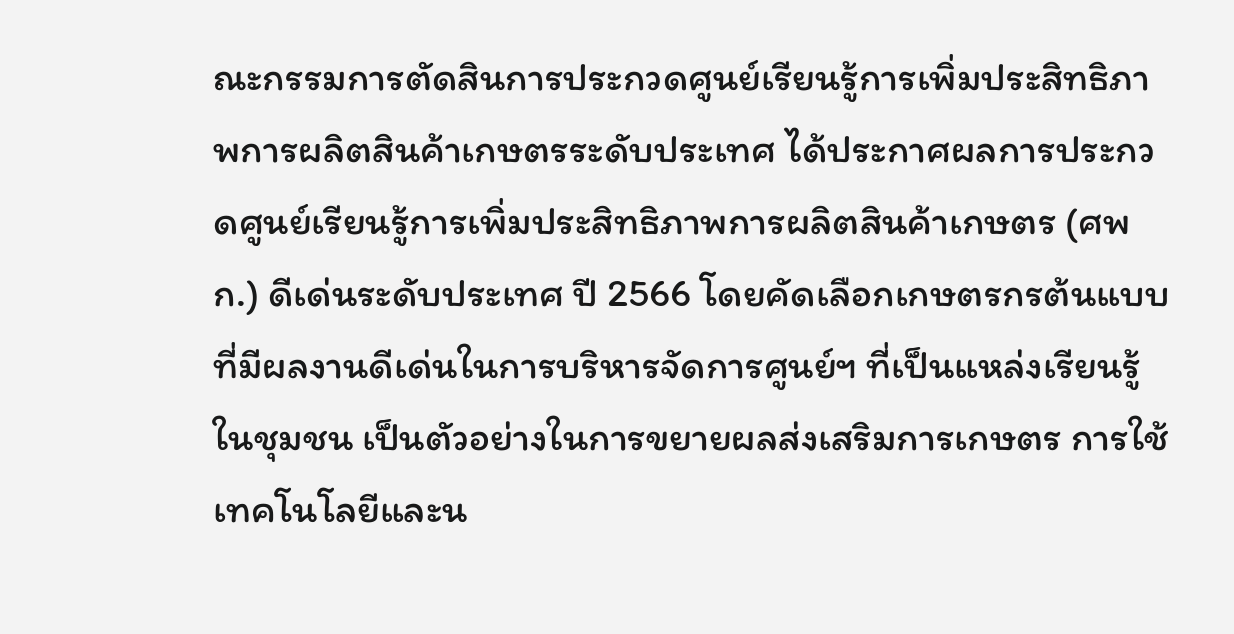ณะกรรมการตัดสินการประกวดศูนย์เรียนรู้การเพิ่มประสิทธิภาพการผลิตสินค้าเกษตรระดับประเทศ ได้ประกาศผลการประกวดศูนย์เรียนรู้การเพิ่มประสิทธิภาพการผลิตสินค้าเกษตร (ศพก.) ดีเด่นระดับประเทศ ปี 2566 โดยคัดเลือกเกษตรกรต้นแบบที่มีผลงานดีเด่นในการบริหารจัดการศูนย์ฯ ที่เป็นแหล่งเรียนรู้ในชุมชน เป็นตัวอย่างในการขยายผลส่งเสริมการเกษตร การใช้เทคโนโลยีและน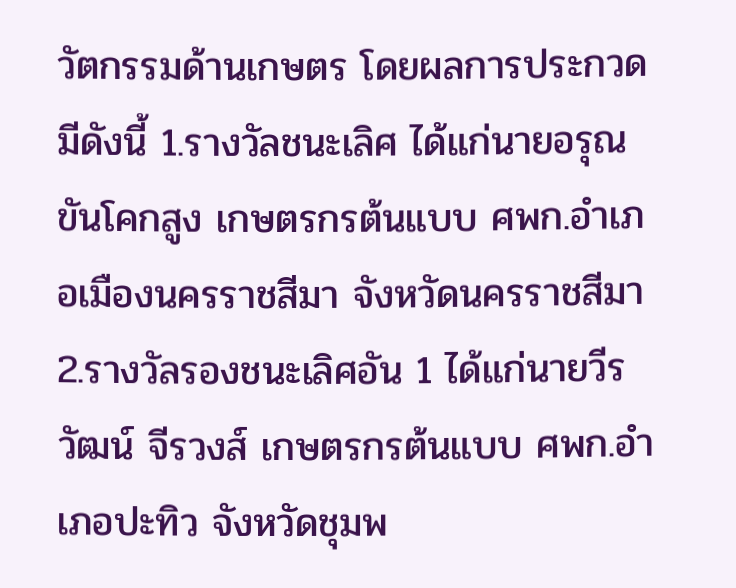วัตกรรมด้านเกษตร โดยผลการประกวดมีดังนี้ 1.รางวัลชนะเลิศ ได้แก่นายอรุณ ขันโคกสูง เกษตรกรต้นแบบ ศพก.อำเภอเมืองนครราชสีมา จังหวัดนครราชสีมา 2.รางวัลรองชนะเลิศอัน 1 ได้แก่นายวีรวัฒน์ จีรวงส์ เกษตรกรต้นแบบ ศพก.อำเภอปะทิว จังหวัดชุมพ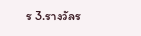ร 3.รางวัลร